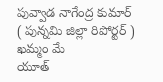పువ్వాడ నాగేంద్ర కుమార్
( పున్నమి జిల్లా రిపోర్టర్ )
ఖమ్మం మే
యూత్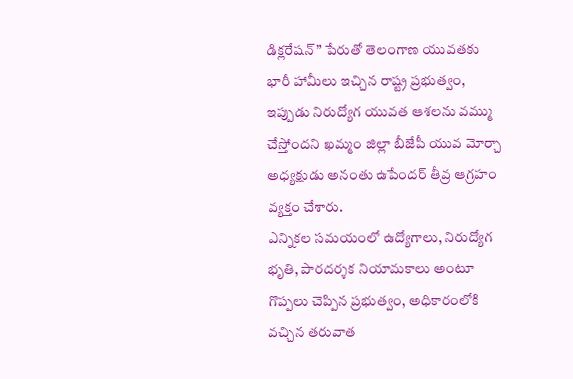డిక్లరేషన్” పేరుతో తెలంగాణ యువతకు భారీ హామీలు ఇచ్చిన రాష్ట్ర ప్రభుత్వం, ఇప్పుడు నిరుద్యోగ యువత ఆశలను వమ్ము చేస్తోందని ఖమ్మం జిల్లా బీజేపీ యువ మోర్చా అధ్యక్షుడు అనంతు ఉపేందర్ తీవ్ర ఆగ్రహం వ్యక్తం చేశారు.
ఎన్నికల సమయంలో ఉద్యోగాలు, నిరుద్యోగ భృతి, పారదర్శక నియామకాలు అంటూ గొప్పలు చెప్పిన ప్రభుత్వం, అధికారంలోకి వచ్చిన తరువాత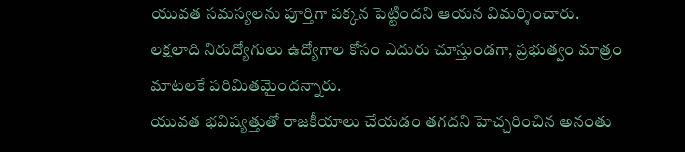యువత సమస్యలను పూర్తిగా పక్కన పెట్టిందని ఆయన విమర్శించారు. లక్షలాది నిరుద్యోగులు ఉద్యోగాల కోసం ఎదురు చూస్తుండగా, ప్రభుత్వం మాత్రం మాటలకే పరిమితమైందన్నారు.
యువత భవిష్యత్తుతో రాజకీయాలు చేయడం తగదని హెచ్చరించిన అనంతు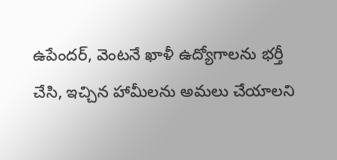ఉపేందర్, వెంటనే ఖాళీ ఉద్యోగాలను భర్తీ చేసి, ఇచ్చిన హామీలను అమలు చేయాలని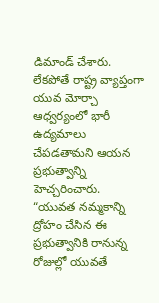డిమాండ్ చేశారు. లేకపోతే రాష్ట్ర వ్యాప్తంగా యువ మోర్చా ఆధ్వర్యంలో భారీ ఉద్యమాలు చేపడతామని ఆయన ప్రభుత్వాన్ని హెచ్చరించారు.
“యువత నమ్మకాన్ని ద్రోహం చేసిన ఈ ప్రభుత్వానికి రానున్న రోజుల్లో యువతే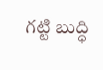గట్టి బుద్ధి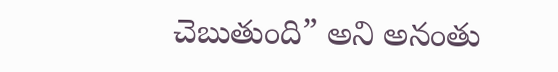చెబుతుంది” అని అనంతు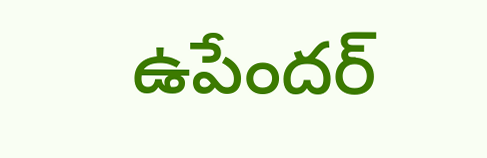ఉపేందర్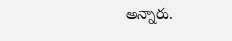అన్నారు.